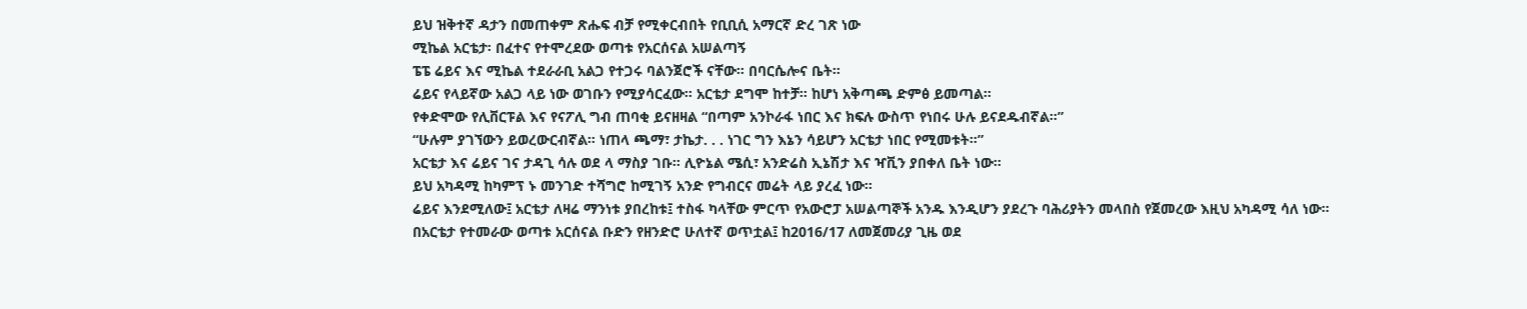ይህ ዝቅተኛ ዳታን በመጠቀም ጽሑፍ ብቻ የሚቀርብበት የቢቢሲ አማርኛ ድረ ገጽ ነው
ሚኬል አርቴታ፡ በፈተና የተሞረደው ወጣቱ የአርሰናል አሠልጣኝ
ፔፔ ሬይና እና ሚኬል ተደራራቢ አልጋ የተጋሩ ባልንጀሮች ናቸው። በባርሴሎና ቤት።
ሬይና የላይኛው አልጋ ላይ ነው ወገቡን የሚያሳርፈው። አርቴታ ደግሞ ከተቻ። ከሆነ አቅጣጫ ድምፅ ይመጣል።
የቀድሞው የሊቨርፑል እና የናፖሊ ግብ ጠባቂ ይናዘዛል “በጣም አንኮራፋ ነበር እና ክፍሉ ውስጥ የነበሩ ሁሉ ይናደዱብኛል።”
“ሁሉም ያገኘውን ይወረውርብኛል። ነጠላ ጫማ፣ ታኬታ. . . ነገር ግን እኔን ሳይሆን አርቴታ ነበር የሚመቱት።”
አርቴታ እና ሬይና ገና ታዳጊ ሳሉ ወደ ላ ማስያ ገቡ። ሊዮኔል ሜሲ፣ አንድሬስ ኢኔሽታ እና ዣቪን ያበቀለ ቤት ነው።
ይህ አካዳሚ ከካምፕ ኑ መንገድ ተሻግሮ ከሚገኝ አንድ የግብርና መሬት ላይ ያረፈ ነው።
ሬይና እንደሚለው፤ አርቴታ ለዛሬ ማንነቱ ያበረከቱ፤ ተስፋ ካላቸው ምርጥ የአውሮፓ አሠልጣኞች አንዱ እንዲሆን ያደረጉ ባሕሪያትን መላበስ የጀመረው እዚህ አካዳሚ ሳለ ነው።
በአርቴታ የተመራው ወጣቱ አርሰናል ቡድን የዘንድሮ ሁለተኛ ወጥቷል፤ ከ2016/17 ለመጀመሪያ ጊዜ ወደ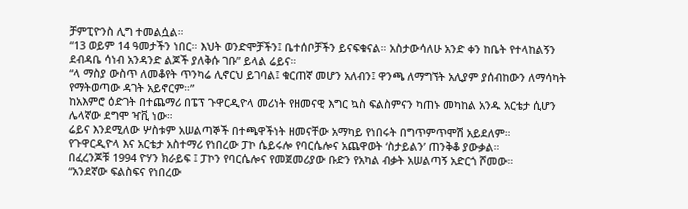ቻምፒዮንስ ሊግ ተመልሷል።
“13 ወይም 14 ዓመታችን ነበር። እህት ወንድሞቻችን፤ ቤተሰቦቻችን ይናፍቁናል። አስታውሳለሁ አንድ ቀን ከቤት የተላከልኝን ደብዳቤ ሳነብ አንዳንድ ልጆች ያለቅሱ ገቡ” ይላል ሬይና።
“ላ ማስያ ውስጥ ለመቆየት ጥንካሬ ሊኖርህ ይገባል፤ ቁርጠኛ መሆን አለብን፤ ዋንጫ ለማግኘት አሊያም ያሰብከውን ለማሳካት የማትወጣው ዳገት አይኖርም።”
ከአእምሮ ዕድገት በተጨማሪ በፔፕ ጉዋርዲዮላ መሪነት የዘመናዊ እግር ኳስ ፍልስምናን ካጠኑ መካከል አንዱ አርቴታ ሲሆን ሌላኛው ደግሞ ዣቪ ነው።
ሬይና እንደሚለው ሦስቱም አሠልጣኞች በተጫዋችነት ዘመናቸው አማካይ የነበሩት በግጥምጥሞሽ አይደለም።
የጉዋርዲዮላ እና አርቴታ አስተማሪ የነበረው ፓኮ ሴይሩሎ የባርሴሎና አጨዋወት ‘ስታይልን’ ጠንቅቆ ያውቃል።
በፈረንጆቹ 1994 ዮሃን ክራይፍ ፤ ፓኮን የባርሴሎና የመጀመሪያው ቡድን የአካል ብቃት አሠልጣኝ አድርጎ ሾመው።
“አንደኛው ፍልስፍና የነበረው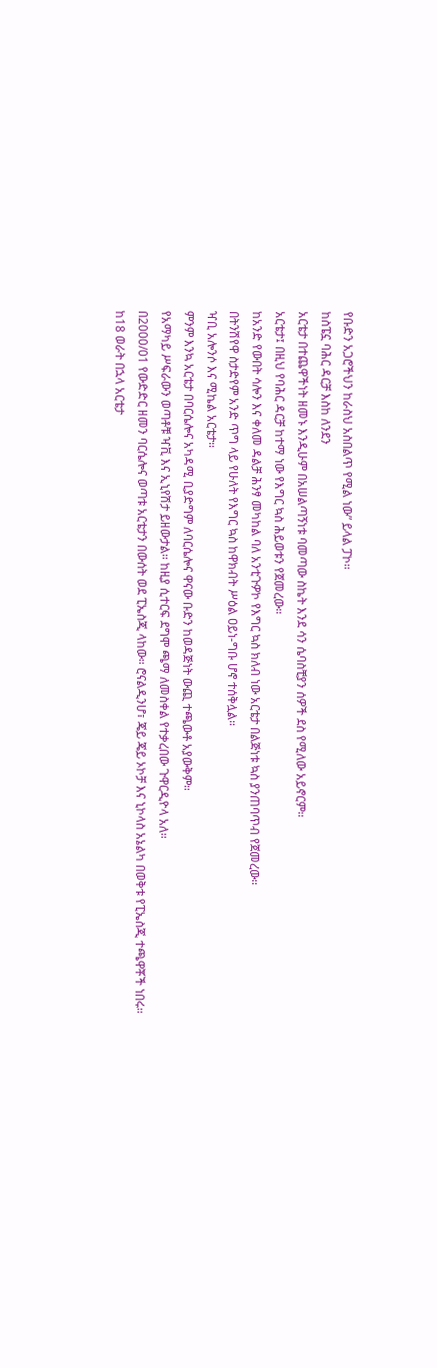የቡድን አጋሮችህን ከራስህ አስበልጥ የሚል ነው” ይላል ፓኮ።
ከስፔኗ ባሕር ዳርቻ እስከ ለንደን
አርቴታ በተጨዋችነት ዘመኑ እንዲሁም በአሠልጣኝነቱ ባመጣው ስኬት እንደ ሳን ሴባስቺያን ሰዎች ደስ የሚለው አይኖርም።
አርቴታ፤ በዚህ የባሕር ዳርቻ ከተማ ነው የእግር ኳስ ሕይወቱን የጀመረው።
ከአንድ የውበት ሳሎን እና ቀለመ ዳልቻ ሕንፃ መካከል ባለ አንቲጉዎኮ የእግር ኳስ ክለብ ነው አርቴታ በልጅነቱ ኳስ ያንጠባጥብ የጀመረው።
በትንሽየዋ ስታድየም አንድ ጥግ ላይ የሁለት የእግር ኳስ ከዋክብት ሥዕል ዐይነ-ግቡ ሆኖ ተሰቅሏል።
ዣቢ አሎንሶ እና ሚኬል አርቴታ።
ምንም እንኳ አርቴታ በባርሴሎና አካዳሚ ቢያድግም ለባርሴሎና ዋናው ቡድን ከወዳጅነት ውጪ ተጫውቶ አያውቅም።
የአማካይ ሥፍራውን ወጣቶቹ ዣቪ እና ኢኒየሽታ ይዘውታል። ከዚያ ሲተርፍ ደግሞ ጫማ ለመስቀል የተቃረበው ጉዋርዲዮላ አለ።
በ2000/01 የውድድር ዘመን ባርሴሎና ወጣቱ አርቴታን በውሰት ወደ ፒኤስጂ ላከው። ሮናልዲንሆ፣ ጄይ ጄይ ኦኮቻ እና ኒኮላስ አኔልካ በወቅቱ የፒኤስጂ ተጫዋቾች ነበሩ።
ከ18 ወራት በኋላ አርቴታ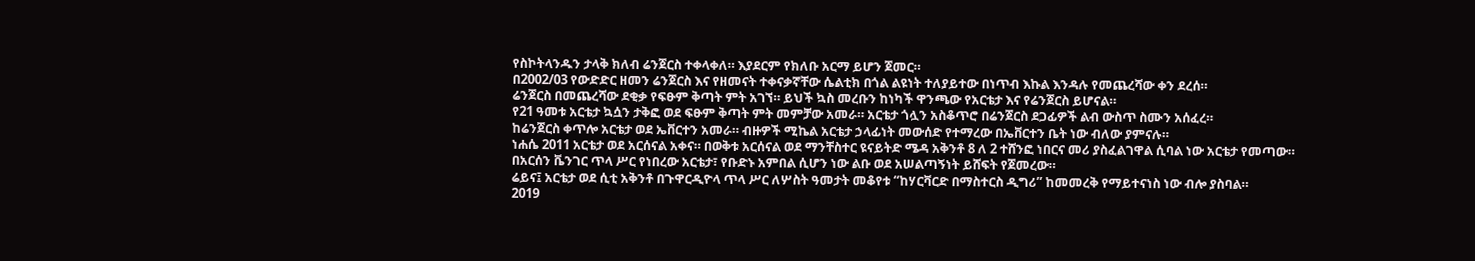የስኮትላንዱን ታላቅ ክለብ ሬንጀርስ ተቀላቀለ። እያደርም የክለቡ አርማ ይሆን ጀመር።
በ2002/03 የውድድር ዘመን ሬንጀርስ እና የዘመናት ተቀናቃኛቸው ሴልቲክ በጎል ልዩነት ተለያይተው በነጥብ እኩል እንዳሉ የመጨረሻው ቀን ደረሰ።
ሬንጀርስ በመጨረሻው ደቂቃ የፍፁም ቅጣት ምት አገኘ። ይህች ኳስ መረቡን ከነካች ዋንጫው የአርቴታ እና የሬንጀርስ ይሆናል።
የ21 ዓመቱ አርቴታ ኳሷን ታቅፎ ወደ ፍፁም ቅጣት ምት መምቻው አመራ። አርቴታ ጎሏን አስቆጥሮ በሬንጀርስ ደጋፊዎች ልብ ውስጥ ስሙን አሰፈረ።
ከሬንጀርስ ቀጥሎ አርቴታ ወደ ኤቨርተን አመራ። ብዙዎች ሚኬል አርቴታ ኃላፊነት መውሰድ የተማረው በኤቨርተን ቤት ነው ብለው ያምናሉ።
ነሐሴ 2011 አርቴታ ወደ አርሰናል አቀና። በወቅቱ አርሰናል ወደ ማንቸስተር ዩናይትድ ሜዳ አቅንቶ 8 ለ 2 ተሸንፎ ነበርና መሪ ያስፈልገዋል ሲባል ነው አርቴታ የመጣው።
በአርሰን ቬንገር ጥላ ሥር የነበረው አርቴታ፣ የቡድኑ አምበል ሲሆን ነው ልቡ ወደ አሠልጣኝነት ይሸፍት የጀመረው።
ሬይና፤ አርቴታ ወደ ሲቲ አቅንቶ በጉዋርዲዮላ ጥላ ሥር ለሦስት ዓመታት መቆየቱ “ከሃርቫርድ በማስተርስ ዲግሪ” ከመመረቅ የማይተናነስ ነው ብሎ ያስባል።
2019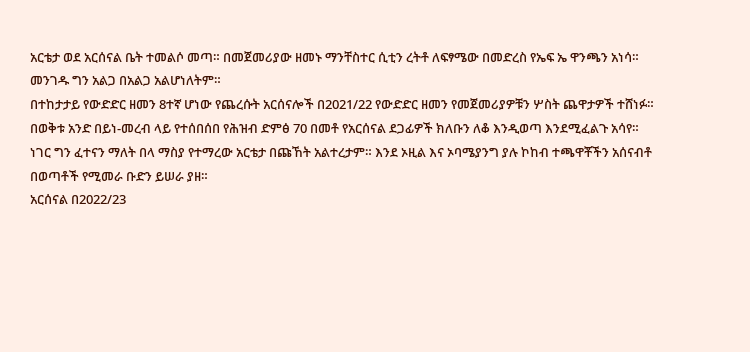አርቴታ ወደ አርሰናል ቤት ተመልሶ መጣ። በመጀመሪያው ዘመኑ ማንቸስተር ሲቲን ረትቶ ለፍፃሜው በመድረስ የኤፍ ኤ ዋንጫን አነሳ።
መንገዱ ግን አልጋ በአልጋ አልሆነለትም።
በተከታታይ የውድድር ዘመን 8ተኛ ሆነው የጨረሱት አርሰናሎች በ2021/22 የውድድር ዘመን የመጀመሪያዎቹን ሦስት ጨዋታዎች ተሸነፉ።
በወቅቱ አንድ በይነ-መረብ ላይ የተሰበሰበ የሕዝብ ድምፅ 70 በመቶ የአርሰናል ደጋፊዎች ክለቡን ለቆ እንዲወጣ እንደሚፈልጉ አሳየ።
ነገር ግን ፈተናን ማለት በላ ማስያ የተማረው አርቴታ በጩኸት አልተረታም። እንደ ኦዚል እና ኦባሜያንግ ያሉ ኮከብ ተጫዋቾችን አሰናብቶ በወጣቶች የሚመራ ቡድን ይሠራ ያዘ።
አርሰናል በ2022/23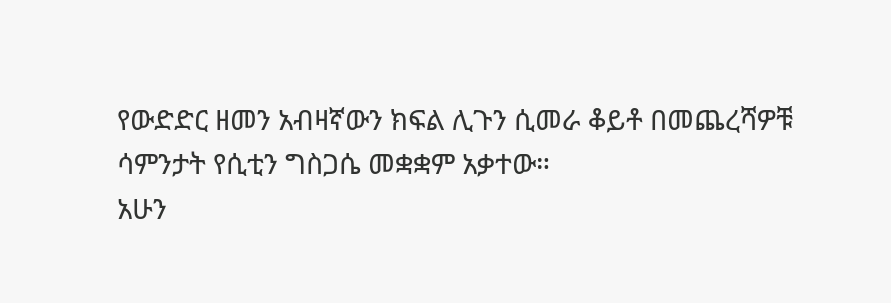የውድድር ዘመን አብዛኛውን ክፍል ሊጉን ሲመራ ቆይቶ በመጨረሻዎቹ ሳምንታት የሲቲን ግስጋሴ መቋቋም አቃተው።
አሁን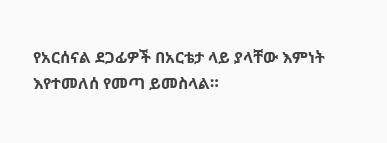የአርሰናል ደጋፊዎች በአርቴታ ላይ ያላቸው እምነት እየተመለሰ የመጣ ይመስላል።